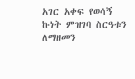አገር አቀፍ የወሳኝ ኩነት ምዝገባ ስርዓቱን ለማዘመን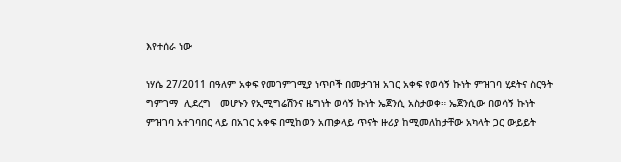እየተሰራ ነው

ነሃሴ 27/2011 በዓለም አቀፍ የመገምገሚያ ነጥቦች በመታገዝ አገር አቀፍ የወሳኝ ኩነት ምዝገባ ሂደትና ስርዓት ግምገማ  ሊደረግ   መሆኑን የኢሚግሬሽንና ዜግነት ወሳኝ ኩነት ኤጀንሲ አስታወቀ። ኤጀንሲው በወሳኝ ኩነት ምዝገባ አተገባበር ላይ በአገር አቀፍ በሚከወን አጠቃላይ ጥናት ዙሪያ ከሚመለከታቸው አካላት ጋር ውይይት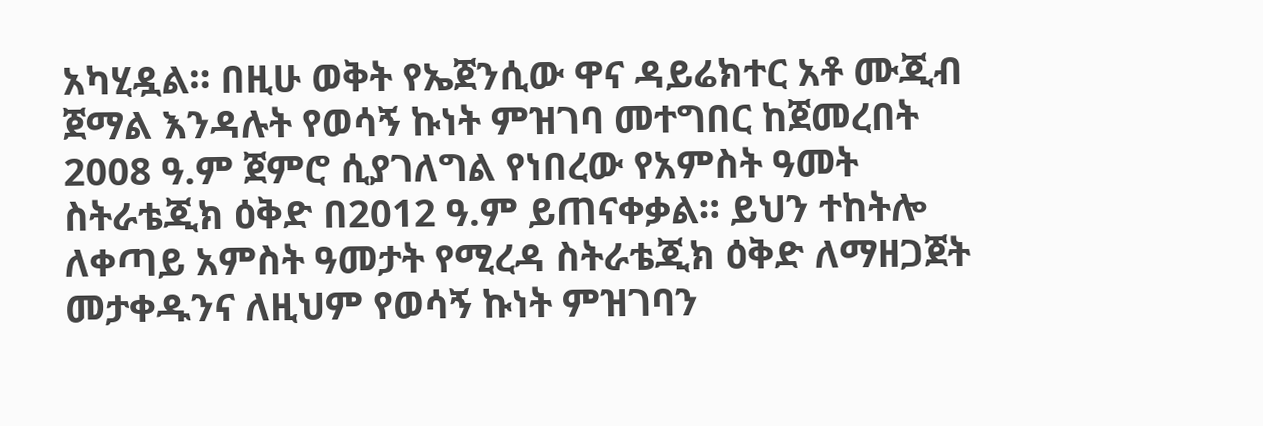አካሂዷል። በዚሁ ወቅት የኤጀንሲው ዋና ዳይሬክተር አቶ ሙጂብ ጀማል እንዳሉት የወሳኝ ኩነት ምዝገባ መተግበር ከጀመረበት 2008 ዓ.ም ጀምሮ ሲያገለግል የነበረው የአምስት ዓመት ስትራቴጂክ ዕቅድ በ2012 ዓ.ም ይጠናቀቃል። ይህን ተከትሎ ለቀጣይ አምስት ዓመታት የሚረዳ ስትራቴጂክ ዕቅድ ለማዘጋጀት መታቀዱንና ለዚህም የወሳኝ ኩነት ምዝገባን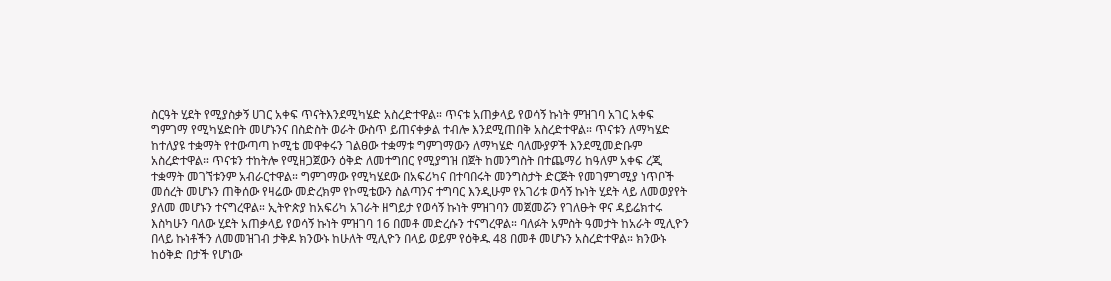ስርዓት ሂደት የሚያስቃኝ ሀገር አቀፍ ጥናትእንደሚካሄድ አስረድተዋል። ጥናቱ አጠቃላይ የወሳኝ ኩነት ምዝገባ አገር አቀፍ ግምገማ የሚካሄድበት መሆኑንና በስድስት ወራት ውስጥ ይጠናቀቃል ተብሎ እንደሚጠበቅ አስረድተዋል። ጥናቱን ለማካሄድ ከተለያዩ ተቋማት የተውጣጣ ኮሚቴ መዋቀሩን ገልፀው ተቋማቱ ግምገማውን ለማካሄድ ባለሙያዎች እንደሚመድቡም አስረድተዋል። ጥናቱን ተከትሎ የሚዘጋጀውን ዕቅድ ለመተግበር የሚያግዝ በጀት ከመንግስት በተጨማሪ ከዓለም አቀፍ ረጂ ተቋማት መገኘቱንም አብራርተዋል። ግምገማው የሚካሄደው በአፍሪካና በተባበሩት መንግስታት ድርጅት የመገምገሚያ ነጥቦች መሰረት መሆኑን ጠቅሰው የዛሬው መድረክም የኮሚቴውን ስልጣንና ተግባር እንዲሁም የአገሪቱ ወሳኝ ኩነት ሂደት ላይ ለመወያየት ያለመ መሆኑን ተናግረዋል። ኢትዮጵያ ከአፍሪካ አገራት ዘግይታ የወሳኝ ኩነት ምዝገባን መጀመሯን የገለፁት ዋና ዳይሬክተሩ እስካሁን ባለው ሂደት አጠቃላይ የወሳኝ ኩነት ምዝገባ 16 በመቶ መድረሱን ተናግረዋል። ባለፉት አምስት ዓመታት ከአራት ሚሊዮን በላይ ኩነቶችን ለመመዝገብ ታቅዶ ክንውኑ ከሁለት ሚሊዮን በላይ ወይም የዕቅዱ 48 በመቶ መሆኑን አስረድተዋል። ክንውኑ ከዕቅድ በታች የሆነው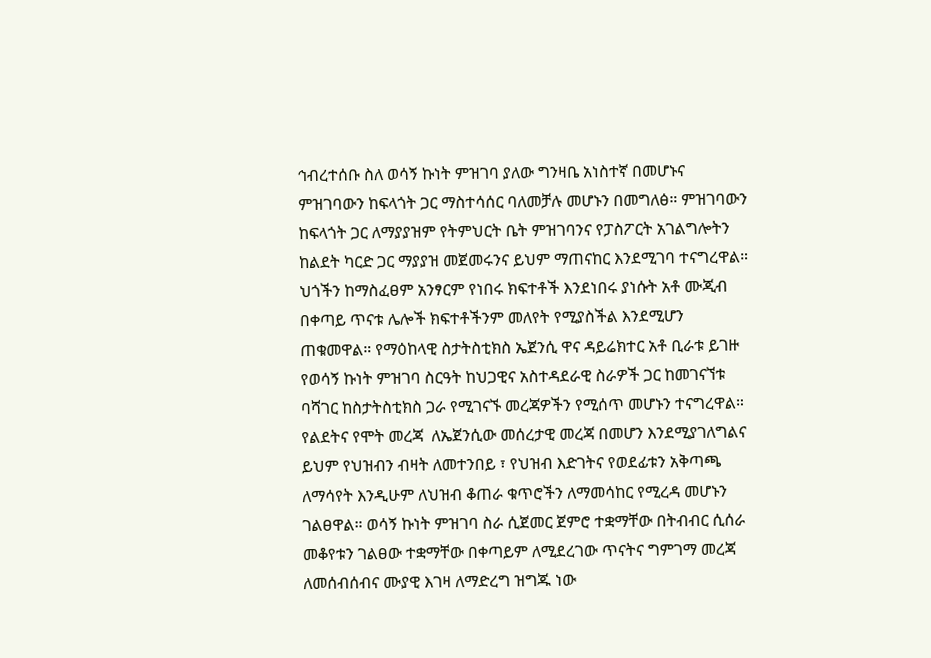ኅብረተሰቡ ስለ ወሳኝ ኩነት ምዝገባ ያለው ግንዛቤ አነስተኛ በመሆኑና ምዝገባውን ከፍላጎት ጋር ማስተሳሰር ባለመቻሉ መሆኑን በመግለፅ። ምዝገባውን ከፍላጎት ጋር ለማያያዝም የትምህርት ቤት ምዝገባንና የፓስፖርት አገልግሎትን ከልደት ካርድ ጋር ማያያዝ መጀመሩንና ይህም ማጠናከር እንደሚገባ ተናግረዋል። ህጎችን ከማስፈፀም አንፃርም የነበሩ ክፍተቶች እንደነበሩ ያነሱት አቶ ሙጂብ በቀጣይ ጥናቱ ሌሎች ክፍተቶችንም መለየት የሚያስችል እንደሚሆን ጠቁመዋል። የማዕከላዊ ስታትስቲክስ ኤጀንሲ ዋና ዳይሬክተር አቶ ቢራቱ ይገዙ የወሳኝ ኩነት ምዝገባ ስርዓት ከህጋዊና አስተዳደራዊ ስራዎች ጋር ከመገናኘቱ ባሻገር ከስታትስቲክስ ጋራ የሚገናኙ መረጃዎችን የሚሰጥ መሆኑን ተናግረዋል። የልደትና የሞት መረጃ  ለኤጀንሲው መሰረታዊ መረጃ በመሆን እንደሚያገለግልና ይህም የህዝብን ብዛት ለመተንበይ ፣ የህዝብ እድገትና የወደፊቱን አቅጣጫ ለማሳየት እንዲሁም ለህዝብ ቆጠራ ቁጥሮችን ለማመሳከር የሚረዳ መሆኑን ገልፀዋል። ወሳኝ ኩነት ምዝገባ ስራ ሲጀመር ጀምሮ ተቋማቸው በትብብር ሲሰራ መቆየቱን ገልፀው ተቋማቸው በቀጣይም ለሚደረገው ጥናትና ግምገማ መረጃ ለመሰብሰብና ሙያዊ እገዛ ለማድረግ ዝግጁ ነው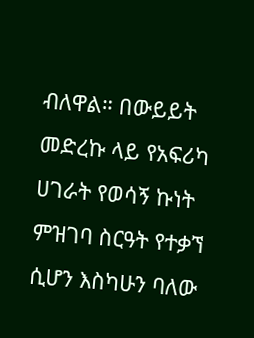ብለዋል። በውይይት መድረኩ ላይ የአፍሪካ ሀገራት የወሳኝ ኩነት ምዝገባ ስርዓት የተቃኘ ሲሆን እስካሁን ባለው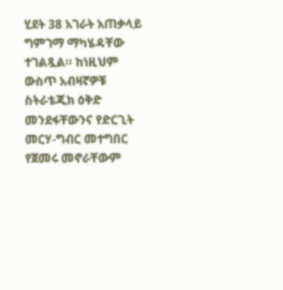ሂደት 38 አገራት አጠቃላይ ግምገማ ማካሄዳቸው ተገልጿል። ከነዚህም ውስጥ አብዛኛዎቹ ስትራቴጂክ ዕቅድ መንደፋቸውንና የድርጊት መርሃ-ግብር መተግበር የጀመሩ መኖራቸውም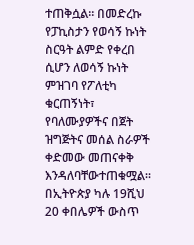ተጠቅሷል። በመድረኩ የፓኪስታን የወሳኝ ኩነት ስርዓት ልምድ የቀረበ ሲሆን ለወሳኝ ኩነት ምዝገባ የፖለቲካ ቁርጠኝነት፣ የባለሙያዎችና በጀት ዝግጅትና መሰል ስራዎች ቀድመው መጠናቀቅ እንዳለባቸውተጠቁሟል። በኢትዮጵያ ካሉ 19ሺህ 20 ቀበሌዎች ውስጥ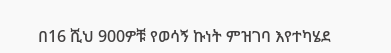በ16 ሺህ 900ዎቹ የወሳኝ ኩነት ምዝገባ እየተካሄደ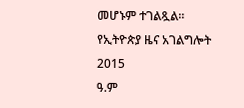መሆኑም ተገልጿል።
የኢትዮጵያ ዜና አገልግሎት
2015
ዓ.ም